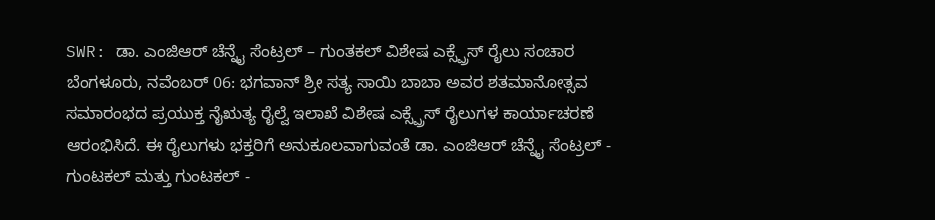SWR: ಡಾ. ಎಂಜಿಆರ್ ಚೆನ್ನೈ ಸೆಂಟ್ರಲ್ – ಗುಂತಕಲ್ ವಿಶೇಷ ಎಕ್ಸ್ಪ್ರೆಸ್ ರೈಲು ಸಂಚಾರ
ಬೆಂಗಳೂರು, ನವೆಂಬರ್ 06: ಭಗವಾನ್ ಶ್ರೀ ಸತ್ಯ ಸಾಯಿ ಬಾಬಾ ಅವರ ಶತಮಾನೋತ್ಸವ ಸಮಾರಂಭದ ಪ್ರಯುಕ್ತ ನೈಋತ್ಯ ರೈಲ್ವೆ ಇಲಾಖೆ ವಿಶೇಷ ಎಕ್ಸ್ಪ್ರೆಸ್ ರೈಲುಗಳ ಕಾರ್ಯಾಚರಣೆ ಆರಂಭಿಸಿದೆ. ಈ ರೈಲುಗಳು ಭಕ್ತರಿಗೆ ಅನುಕೂಲವಾಗುವಂತೆ ಡಾ. ಎಂಜಿಆರ್ ಚೆನ್ನೈ ಸೆಂಟ್ರಲ್ - ಗುಂಟಕಲ್ ಮತ್ತು ಗುಂಟಕಲ್ -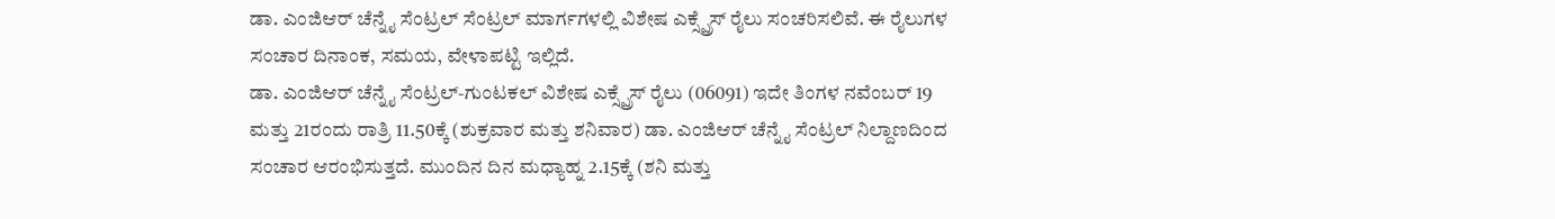ಡಾ. ಎಂಜಿಆರ್ ಚೆನ್ನೈ ಸೆಂಟ್ರಲ್ ಸೆಂಟ್ರಲ್ ಮಾರ್ಗಗಳಲ್ಲಿ ವಿಶೇಷ ಎಕ್ಸ್ಪ್ರೆಸ್ ರೈಲು ಸಂಚರಿಸಲಿವೆ. ಈ ರೈಲುಗಳ ಸಂಚಾರ ದಿನಾಂಕ, ಸಮಯ, ವೇಳಾಪಟ್ಟಿ ಇಲ್ಲಿದೆ.
ಡಾ. ಎಂಜಿಆರ್ ಚೆನ್ನೈ ಸೆಂಟ್ರಲ್-ಗುಂಟಕಲ್ ವಿಶೇಷ ಎಕ್ಸ್ಪ್ರೆಸ್ ರೈಲು (06091) ಇದೇ ತಿಂಗಳ ನವೆಂಬರ್ 19 ಮತ್ತು 21ರಂದು ರಾತ್ರಿ 11.50ಕ್ಕೆ (ಶುಕ್ರವಾರ ಮತ್ತು ಶನಿವಾರ) ಡಾ. ಎಂಜಿಆರ್ ಚೆನ್ನೈ ಸೆಂಟ್ರಲ್ ನಿಲ್ದಾಣದಿಂದ ಸಂಚಾರ ಆರಂಭಿಸುತ್ತದೆ. ಮುಂದಿನ ದಿನ ಮಧ್ಯಾಹ್ನ 2.15ಕ್ಕೆ (ಶನಿ ಮತ್ತು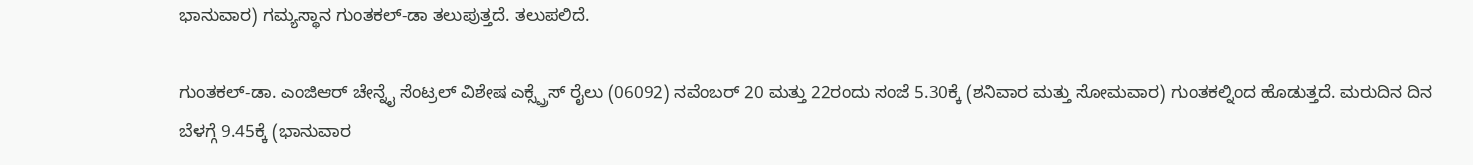ಭಾನುವಾರ) ಗಮ್ಯಸ್ಥಾನ ಗುಂತಕಲ್-ಡಾ ತಲುಪುತ್ತದೆ. ತಲುಪಲಿದೆ.

ಗುಂತಕಲ್-ಡಾ. ಎಂಜಿಆರ್ ಚೇನ್ನೈ ಸೆಂಟ್ರಲ್ ವಿಶೇಷ ಎಕ್ಸ್ಪ್ರೆಸ್ ರೈಲು (06092) ನವೆಂಬರ್ 20 ಮತ್ತು 22ರಂದು ಸಂಜೆ 5.30ಕ್ಕೆ (ಶನಿವಾರ ಮತ್ತು ಸೋಮವಾರ) ಗುಂತಕಲ್ನಿಂದ ಹೊಡುತ್ತದೆ. ಮರುದಿನ ದಿನ ಬೆಳಗ್ಗೆ 9.45ಕ್ಕೆ (ಭಾನುವಾರ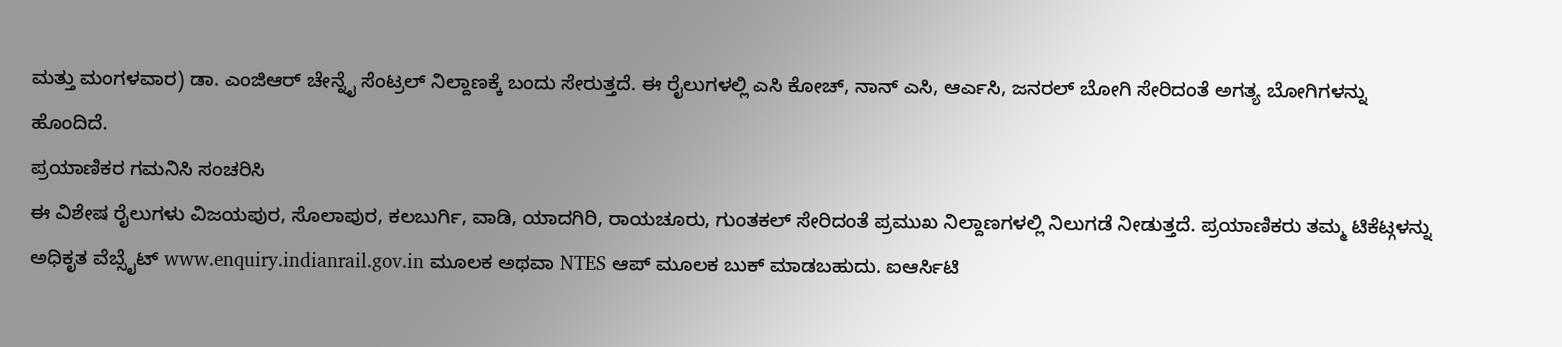ಮತ್ತು ಮಂಗಳವಾರ) ಡಾ. ಎಂಜಿಆರ್ ಚೇನ್ನೈ ಸೆಂಟ್ರಲ್ ನಿಲ್ದಾಣಕ್ಕೆ ಬಂದು ಸೇರುತ್ತದೆ. ಈ ರೈಲುಗಳಲ್ಲಿ ಎಸಿ ಕೋಚ್, ನಾನ್ ಎಸಿ, ಆರ್ಎಸಿ, ಜನರಲ್ ಬೋಗಿ ಸೇರಿದಂತೆ ಅಗತ್ಯ ಬೋಗಿಗಳನ್ನು ಹೊಂದಿದೆ.
ಪ್ರಯಾಣಿಕರ ಗಮನಿಸಿ ಸಂಚರಿಸಿ
ಈ ವಿಶೇಷ ರೈಲುಗಳು ವಿಜಯಪುರ, ಸೊಲಾಪುರ, ಕಲಬುರ್ಗಿ, ವಾಡಿ, ಯಾದಗಿರಿ, ರಾಯಚೂರು, ಗುಂತಕಲ್ ಸೇರಿದಂತೆ ಪ್ರಮುಖ ನಿಲ್ದಾಣಗಳಲ್ಲಿ ನಿಲುಗಡೆ ನೀಡುತ್ತದೆ. ಪ್ರಯಾಣಿಕರು ತಮ್ಮ ಟಿಕೆಟ್ಗಳನ್ನು ಅಧಿಕೃತ ವೆಬ್ಸೈಟ್ www.enquiry.indianrail.gov.in ಮೂಲಕ ಅಥವಾ NTES ಆಪ್ ಮೂಲಕ ಬುಕ್ ಮಾಡಬಹುದು. ಐಆರ್ಸಿಟಿ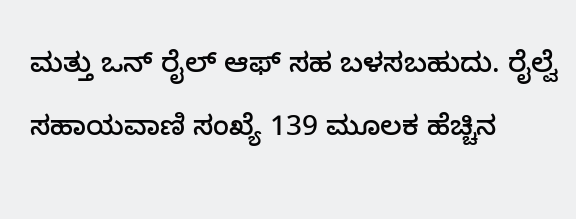ಮತ್ತು ಒನ್ ರೈಲ್ ಆಫ್ ಸಹ ಬಳಸಬಹುದು. ರೈಲ್ವೆ ಸಹಾಯವಾಣಿ ಸಂಖ್ಯೆ 139 ಮೂಲಕ ಹೆಚ್ಚಿನ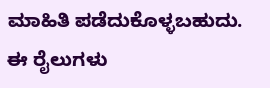ಮಾಹಿತಿ ಪಡೆದುಕೊಳ್ಳಬಹುದು.
ಈ ರೈಲುಗಳು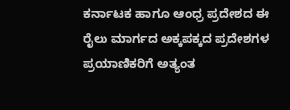ಕರ್ನಾಟಕ ಹಾಗೂ ಆಂಧ್ರ ಪ್ರದೇಶದ ಈ ರೈಲು ಮಾರ್ಗದ ಅಕ್ಕಪಕ್ಕದ ಪ್ರದೇಶಗಳ ಪ್ರಯಾಣಿಕರಿಗೆ ಅತ್ಯಂತ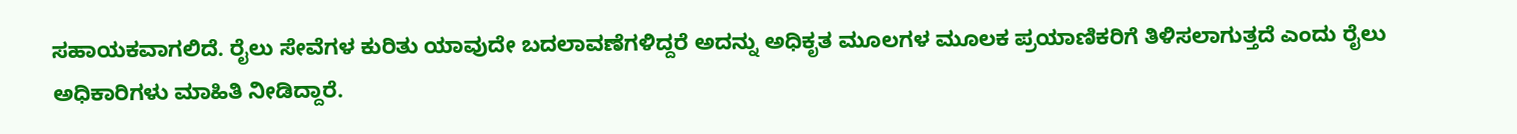ಸಹಾಯಕವಾಗಲಿದೆ. ರೈಲು ಸೇವೆಗಳ ಕುರಿತು ಯಾವುದೇ ಬದಲಾವಣೆಗಳಿದ್ದರೆ ಅದನ್ನು ಅಧಿಕೃತ ಮೂಲಗಳ ಮೂಲಕ ಪ್ರಯಾಣಿಕರಿಗೆ ತಿಳಿಸಲಾಗುತ್ತದೆ ಎಂದು ರೈಲು ಅಧಿಕಾರಿಗಳು ಮಾಹಿತಿ ನೀಡಿದ್ದಾರೆ.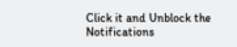Click it and Unblock the Notifications